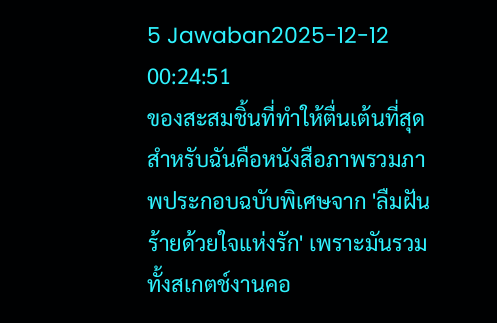5 Jawaban2025-12-12 00:24:51
ของสะสมชิ้นที่ทำให้ตื่นเต้นที่สุดสำหรับฉันคือหนังสือภาพรวมภาพประกอบฉบับพิเศษจาก 'ลืมฝันร้ายด้วยใจแห่งรัก' เพราะมันรวมทั้งสเกตช์งานคอ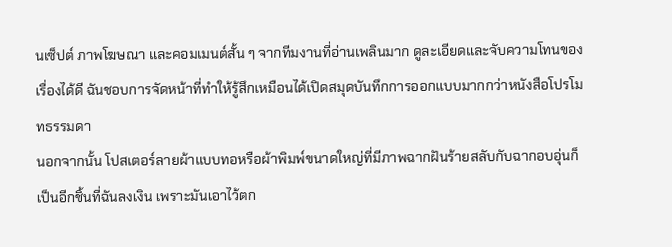นเซ็ปต์ ภาพโฆษณา และคอมเมนต์สั้น ๆ จากทีมงานที่อ่านเพลินมาก ดูละเอียดและจับความโทนของเรื่องได้ดี ฉันชอบการจัดหน้าที่ทำให้รู้สึกเหมือนได้เปิดสมุดบันทึกการออกแบบมากกว่าหนังสือโปรโมทธรรมดา
นอกจากนั้น โปสเตอร์ลายผ้าแบบทอหรือผ้าพิมพ์ขนาดใหญ่ที่มีภาพฉากฝันร้ายสลับกับฉากอบอุ่นก็เป็นอีกชิ้นที่ฉันลงเงิน เพราะมันเอาไว้ตก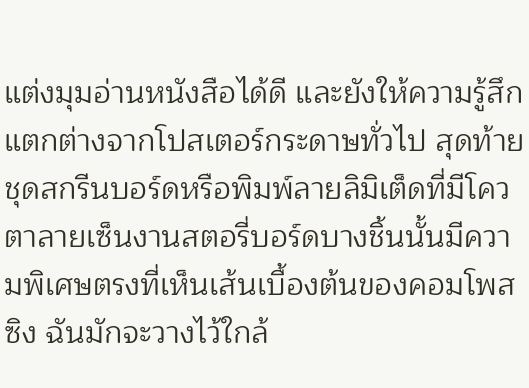แต่งมุมอ่านหนังสือได้ดี และยังให้ความรู้สึกแตกต่างจากโปสเตอร์กระดาษทั่วไป สุดท้าย ชุดสกรีนบอร์ดหรือพิมพ์ลายลิมิเต็ดที่มีโควตาลายเซ็นงานสตอรี่บอร์ดบางชิ้นนั้นมีความพิเศษตรงที่เห็นเส้นเบื้องต้นของคอมโพสซิง ฉันมักจะวางไว้ใกล้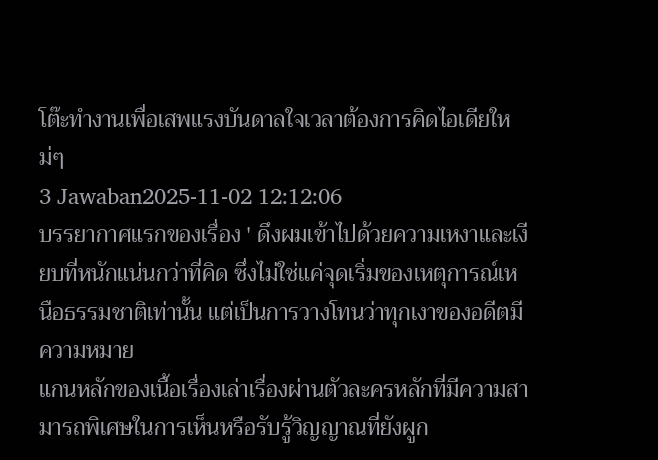โต๊ะทำงานเพื่อเสพแรงบันดาลใจเวลาต้องการคิดไอเดียใหม่ๆ
3 Jawaban2025-11-02 12:12:06
บรรยากาศแรกของเรื่อง ' ดึงผมเข้าไปด้วยความเหงาและเงียบที่หนักแน่นกว่าที่คิด ซึ่งไม่ใช่แค่จุดเริ่มของเหตุการณ์เหนือธรรมชาติเท่านั้น แต่เป็นการวางโทนว่าทุกเงาของอดีตมีความหมาย
แกนหลักของเนื้อเรื่องเล่าเรื่องผ่านตัวละครหลักที่มีความสามารถพิเศษในการเห็นหรือรับรู้วิญญาณที่ยังผูก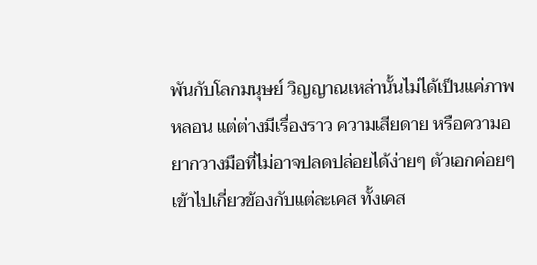พันกับโลกมนุษย์ วิญญาณเหล่านั้นไม่ได้เป็นแค่ภาพหลอน แต่ต่างมีเรื่องราว ความเสียดาย หรือความอยากวางมือที่ไม่อาจปลดปล่อยได้ง่ายๆ ตัวเอกค่อยๆ เข้าไปเกี่ยวข้องกับแต่ละเคส ทั้งเคส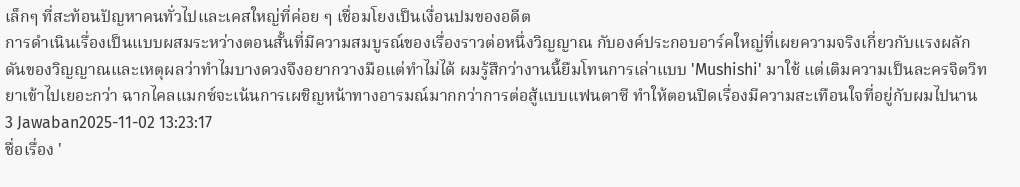เล็กๆ ที่สะท้อนปัญหาคนทั่วไปและเคสใหญ่ที่ค่อย ๆ เชื่อมโยงเป็นเงื่อนปมของอดีต
การดำเนินเรื่องเป็นแบบผสมระหว่างตอนสั้นที่มีความสมบูรณ์ของเรื่องราวต่อหนึ่งวิญญาณ กับองค์ประกอบอาร์คใหญ่ที่เผยความจริงเกี่ยวกับแรงผลักดันของวิญญาณและเหตุผลว่าทำไมบางดวงจึงอยากวางมือแต่ทำไม่ได้ ผมรู้สึกว่างานนี้ยืมโทนการเล่าแบบ 'Mushishi' มาใช้ แต่เติมความเป็นละครจิตวิทยาเข้าไปเยอะกว่า ฉากไคลแมกซ์จะเน้นการเผชิญหน้าทางอารมณ์มากกว่าการต่อสู้แบบแฟนตาซี ทำให้ตอนปิดเรื่องมีความสะเทือนใจที่อยู่กับผมไปนาน
3 Jawaban2025-11-02 13:23:17
ชื่อเรื่อง '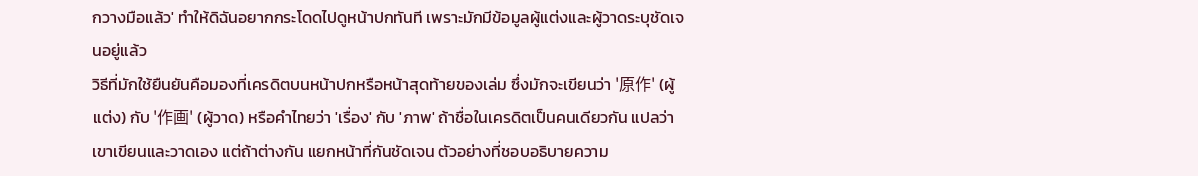กวางมือแล้ว' ทำให้ดิฉันอยากกระโดดไปดูหน้าปกทันที เพราะมักมีข้อมูลผู้แต่งและผู้วาดระบุชัดเจนอยู่แล้ว
วิธีที่มักใช้ยืนยันคือมองที่เครดิตบนหน้าปกหรือหน้าสุดท้ายของเล่ม ซึ่งมักจะเขียนว่า '原作' (ผู้แต่ง) กับ '作画' (ผู้วาด) หรือคำไทยว่า 'เรื่อง' กับ 'ภาพ' ถ้าชื่อในเครดิตเป็นคนเดียวกัน แปลว่าเขาเขียนและวาดเอง แต่ถ้าต่างกัน แยกหน้าที่กันชัดเจน ตัวอย่างที่ชอบอธิบายความ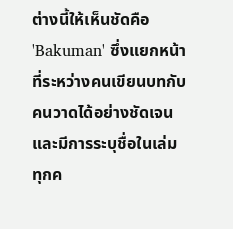ต่างนี้ให้เห็นชัดคือ 'Bakuman' ซึ่งแยกหน้าที่ระหว่างคนเขียนบทกับคนวาดได้อย่างชัดเจนและมีการระบุชื่อในเล่มทุกค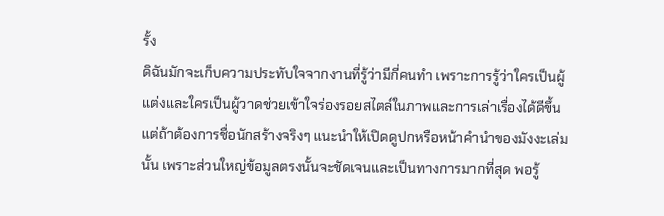รั้ง
ดิฉันมักจะเก็บความประทับใจจากงานที่รู้ว่ามีกี่คนทำ เพราะการรู้ว่าใครเป็นผู้แต่งและใครเป็นผู้วาดช่วยเข้าใจร่องรอยสไตล์ในภาพและการเล่าเรื่องได้ดีขึ้น แต่ถ้าต้องการชื่อนักสร้างจริงๆ แนะนำให้เปิดดูปกหรือหน้าคำนำของมังงะเล่มนั้น เพราะส่วนใหญ่ข้อมูลตรงนั้นจะชัดเจนและเป็นทางการมากที่สุด พอรู้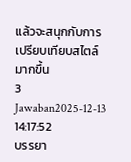แล้วจะสนุกกับการเปรียบเทียบสไตล์มากขึ้น
3 Jawaban2025-12-13 14:17:52
บรรยา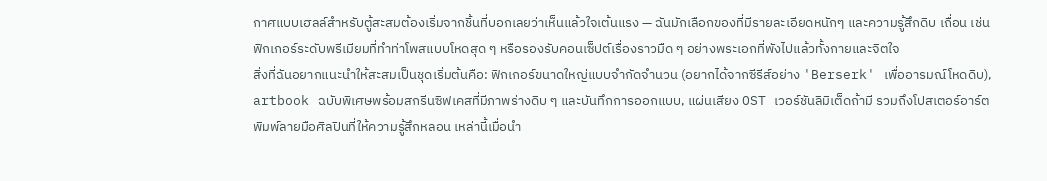กาศแบบเฮลล์สำหรับตู้สะสมต้องเริ่มจากชิ้นที่บอกเลยว่าเห็นแล้วใจเต้นแรง — ฉันมักเลือกของที่มีรายละเอียดหนักๆ และความรู้สึกดิบ เถื่อน เช่น ฟิกเกอร์ระดับพรีเมียมที่ทำท่าโพสแบบโหดสุด ๆ หรือรองรับคอนเซ็ปต์เรื่องราวมืด ๆ อย่างพระเอกที่พังไปแล้วทั้งกายและจิตใจ
สิ่งที่ฉันอยากแนะนำให้สะสมเป็นชุดเริ่มต้นคือ: ฟิกเกอร์ขนาดใหญ่แบบจำกัดจำนวน (อยากได้จากซีรีส์อย่าง 'Berserk' เพื่ออารมณ์โหดดิบ), artbook ฉบับพิเศษพร้อมสกรีนซิฟเคสที่มีภาพร่างดิบ ๆ และบันทึกการออกแบบ, แผ่นเสียง OST เวอร์ชันลิมิเต็ดถ้ามี รวมถึงโปสเตอร์อาร์ตพิมพ์ลายมือศิลปินที่ให้ความรู้สึกหลอน เหล่านี้เมื่อนำ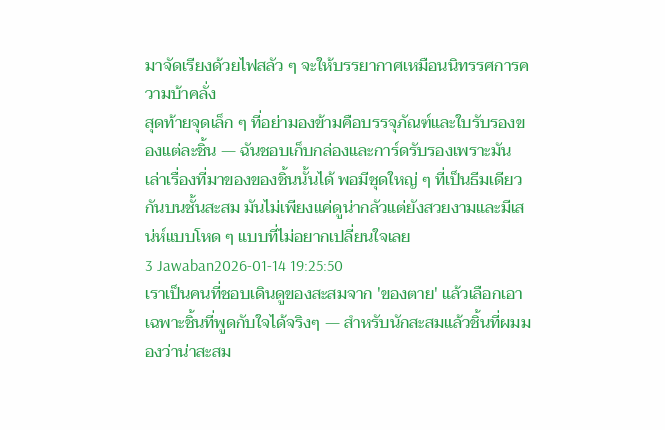มาจัดเรียงด้วยไฟสลัว ๆ จะให้บรรยากาศเหมือนนิทรรศการความบ้าคลั่ง
สุดท้ายจุดเล็ก ๆ ที่อย่ามองข้ามคือบรรจุภัณฑ์และใบรับรองของแต่ละชิ้น — ฉันชอบเก็บกล่องและการ์ดรับรองเพราะมันเล่าเรื่องที่มาของของชิ้นนั้นได้ พอมีชุดใหญ่ ๆ ที่เป็นธีมเดียวกันบนชั้นสะสม มันไม่เพียงแค่ดูน่ากลัวแต่ยังสวยงามและมีเสน่ห์แบบโหด ๆ แบบที่ไม่อยากเปลี่ยนใจเลย
3 Jawaban2026-01-14 19:25:50
เราเป็นคนที่ชอบเดินดูของสะสมจาก 'ของตาย' แล้วเลือกเอาเฉพาะชิ้นที่พูดกับใจได้จริงๆ — สำหรับนักสะสมแล้วชิ้นที่ผมมองว่าน่าสะสม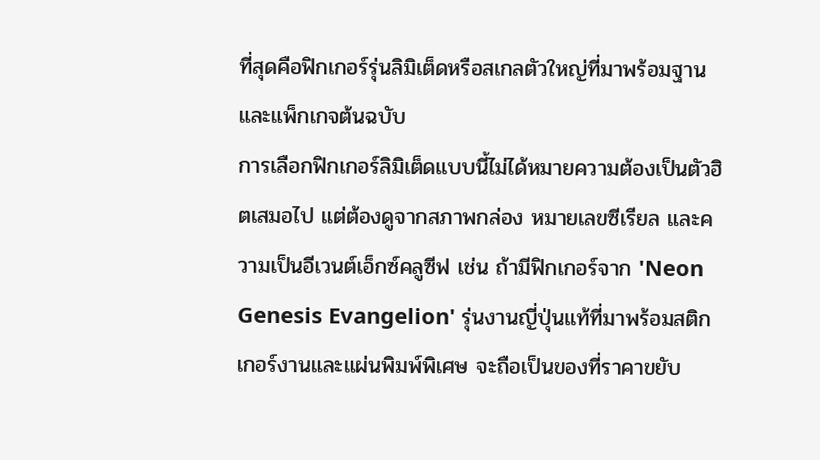ที่สุดคือฟิกเกอร์รุ่นลิมิเต็ดหรือสเกลตัวใหญ่ที่มาพร้อมฐานและแพ็กเกจต้นฉบับ
การเลือกฟิกเกอร์ลิมิเต็ดแบบนี้ไม่ได้หมายความต้องเป็นตัวฮิตเสมอไป แต่ต้องดูจากสภาพกล่อง หมายเลขซีเรียล และความเป็นอีเวนต์เอ็กซ์คลูซีฟ เช่น ถ้ามีฟิกเกอร์จาก 'Neon Genesis Evangelion' รุ่นงานญี่ปุ่นแท้ที่มาพร้อมสติกเกอร์งานและแผ่นพิมพ์พิเศษ จะถือเป็นของที่ราคาขยับ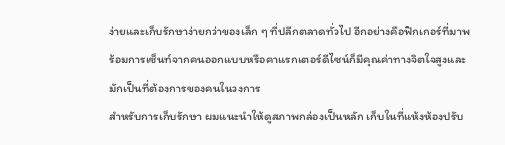ง่ายและเก็บรักษาง่ายกว่าของเล็ก ๆ ที่ปลีกตลาดทั่วไป อีกอย่างคือฟิกเกอร์ที่มาพร้อมการเซ็นท์จากคนออกแบบหรือคาแรกเตอร์ดีไซน์ก็มีคุณค่าทางจิตใจสูงและมักเป็นที่ต้องการของคนในวงการ
สำหรับการเก็บรักษา ผมแนะนำให้ดูสภาพกล่องเป็นหลัก เก็บในที่แห้งห้องปรับ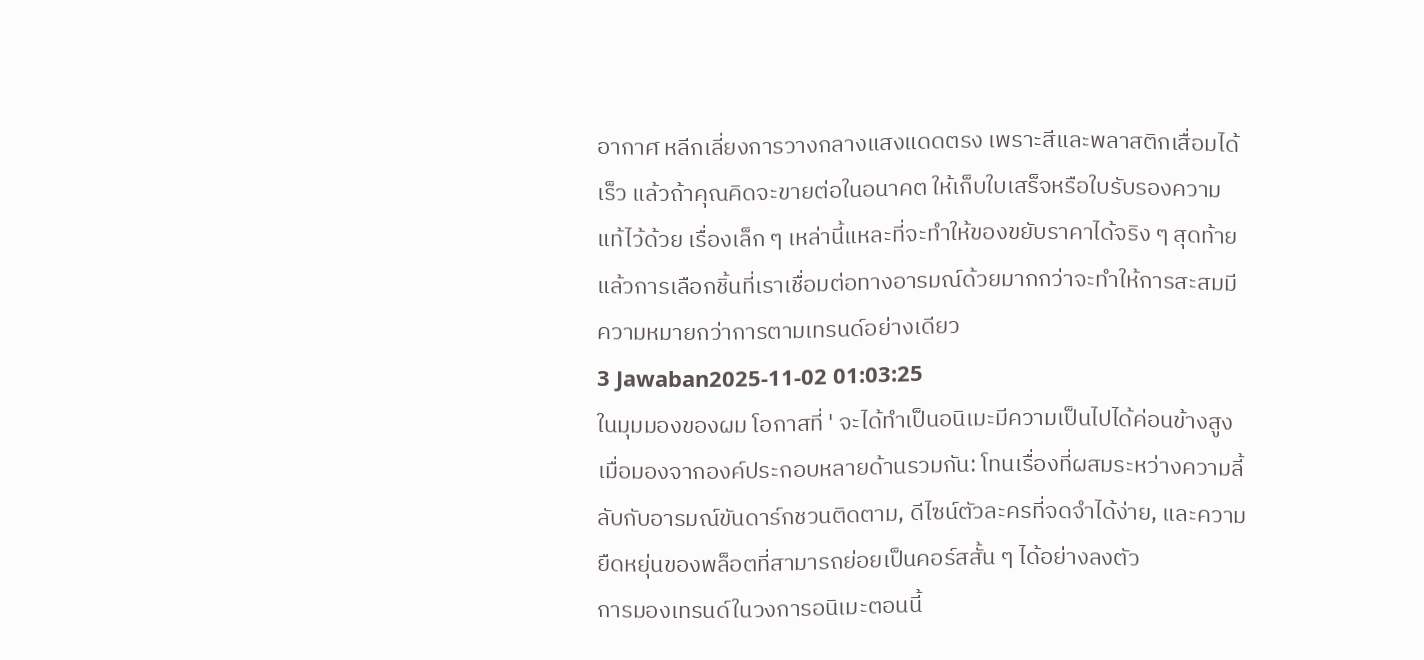อากาศ หลีกเลี่ยงการวางกลางแสงแดดตรง เพราะสีและพลาสติกเสื่อมได้เร็ว แล้วถ้าคุณคิดจะขายต่อในอนาคต ให้เก็บใบเสร็จหรือใบรับรองความแท้ไว้ด้วย เรื่องเล็ก ๆ เหล่านี้แหละที่จะทำให้ของขยับราคาได้จริง ๆ สุดท้ายแล้วการเลือกชิ้นที่เราเชื่อมต่อทางอารมณ์ด้วยมากกว่าจะทำให้การสะสมมีความหมายกว่าการตามเทรนด์อย่างเดียว
3 Jawaban2025-11-02 01:03:25
ในมุมมองของผม โอกาสที่ ' จะได้ทำเป็นอนิเมะมีความเป็นไปได้ค่อนข้างสูงเมื่อมองจากองค์ประกอบหลายด้านรวมกัน: โทนเรื่องที่ผสมระหว่างความลี้ลับกับอารมณ์ขันดาร์กชวนติดตาม, ดีไซน์ตัวละครที่จดจำได้ง่าย, และความยืดหยุ่นของพล็อตที่สามารถย่อยเป็นคอร์สสั้น ๆ ได้อย่างลงตัว
การมองเทรนด์ในวงการอนิเมะตอนนี้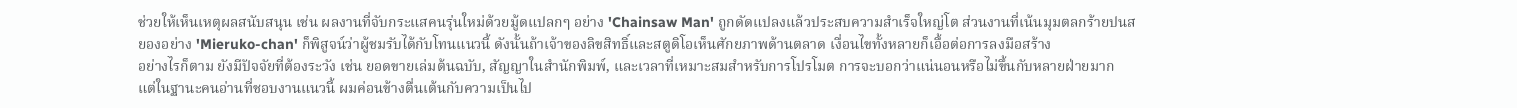ช่วยให้เห็นเหตุผลสนับสนุน เช่น ผลงานที่จับกระแสคนรุ่นใหม่ด้วยมู้ดแปลกๆ อย่าง 'Chainsaw Man' ถูกดัดแปลงแล้วประสบความสำเร็จใหญ่โต ส่วนงานที่เน้นมุมตลกร้ายปนสยองอย่าง 'Mieruko-chan' ก็พิสูจน์ว่าผู้ชมรับได้กับโทนแนวนี้ ดังนั้นถ้าเจ้าของลิขสิทธิ์และสตูดิโอเห็นศักยภาพด้านตลาด เงื่อนไขทั้งหลายก็เอื้อต่อการลงมือสร้าง
อย่างไรก็ตาม ยังมีปัจจัยที่ต้องระวัง เช่น ยอดขายเล่มต้นฉบับ, สัญญาในสำนักพิมพ์, และเวลาที่เหมาะสมสำหรับการโปรโมต การจะบอกว่าแน่นอนหรือไม่ขึ้นกับหลายฝ่ายมาก แต่ในฐานะคนอ่านที่ชอบงานแนวนี้ ผมค่อนข้างตื่นเต้นกับความเป็นไป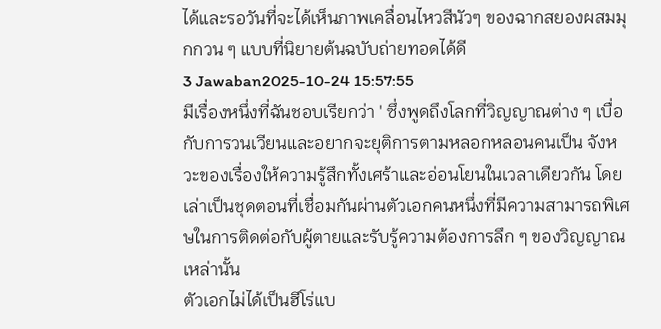ได้และรอวันที่จะได้เห็นภาพเคลื่อนไหวสีนัวๆ ของฉากสยองผสมมุกกวน ๆ แบบที่นิยายต้นฉบับถ่ายทอดได้ดี
3 Jawaban2025-10-24 15:57:55
มีเรื่องหนึ่งที่ฉันชอบเรียกว่า ' ซึ่งพูดถึงโลกที่วิญญาณต่าง ๆ เบื่อกับการวนเวียนและอยากจะยุติการตามหลอกหลอนคนเป็น จังหวะของเรื่องให้ความรู้สึกทั้งเศร้าและอ่อนโยนในเวลาเดียวกัน โดยเล่าเป็นชุดตอนที่เชื่อมกันผ่านตัวเอกคนหนึ่งที่มีความสามารถพิเศษในการติดต่อกับผู้ตายและรับรู้ความต้องการลึก ๆ ของวิญญาณเหล่านั้น
ตัวเอกไม่ได้เป็นฮีโร่แบ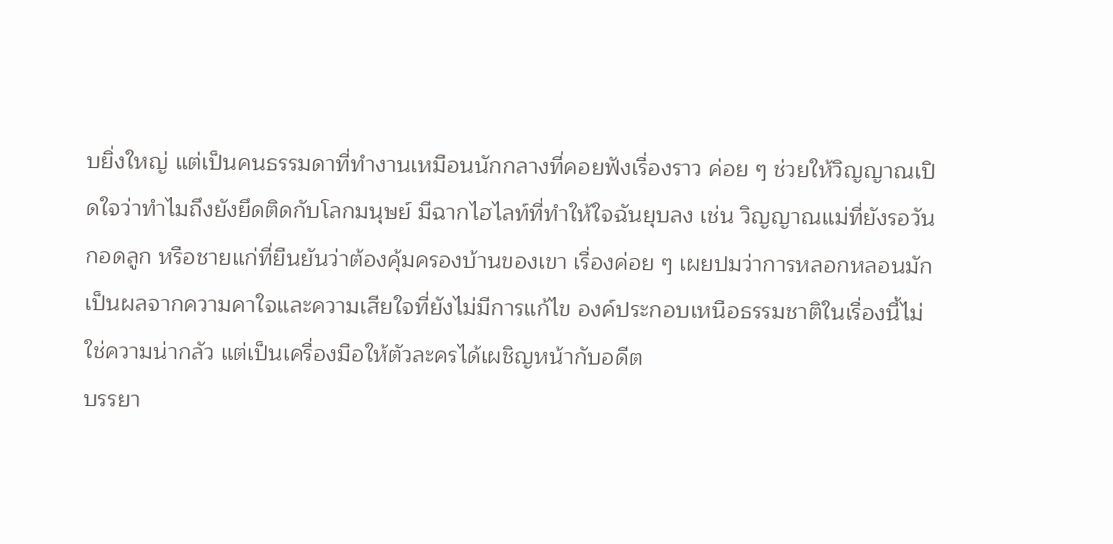บยิ่งใหญ่ แต่เป็นคนธรรมดาที่ทำงานเหมือนนักกลางที่คอยฟังเรื่องราว ค่อย ๆ ช่วยให้วิญญาณเปิดใจว่าทำไมถึงยังยึดติดกับโลกมนุษย์ มีฉากไฮไลท์ที่ทำให้ใจฉันยุบลง เช่น วิญญาณแม่ที่ยังรอวันกอดลูก หรือชายแก่ที่ยืนยันว่าต้องคุ้มครองบ้านของเขา เรื่องค่อย ๆ เผยปมว่าการหลอกหลอนมักเป็นผลจากความคาใจและความเสียใจที่ยังไม่มีการแก้ไข องค์ประกอบเหนือธรรมชาติในเรื่องนี้ไม่ใช่ความน่ากลัว แต่เป็นเครื่องมือให้ตัวละครได้เผชิญหน้ากับอดีต
บรรยา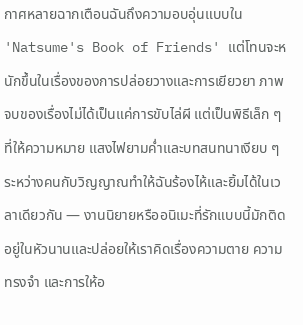กาศหลายฉากเตือนฉันถึงความอบอุ่นแบบใน 'Natsume's Book of Friends' แต่โทนจะหนักขึ้นในเรื่องของการปล่อยวางและการเยียวยา ภาพจบของเรื่องไม่ได้เป็นแค่การขับไล่ผี แต่เป็นพิธีเล็ก ๆ ที่ให้ความหมาย แสงไฟยามค่ำและบทสนทนาเงียบ ๆ ระหว่างคนกับวิญญาณทำให้ฉันร้องไห้และยิ้มได้ในเวลาเดียวกัน — งานนิยายหรืออนิเมะที่รักแบบนี้มักติดอยู่ในหัวนานและปล่อยให้เราคิดเรื่องความตาย ความทรงจำ และการให้อ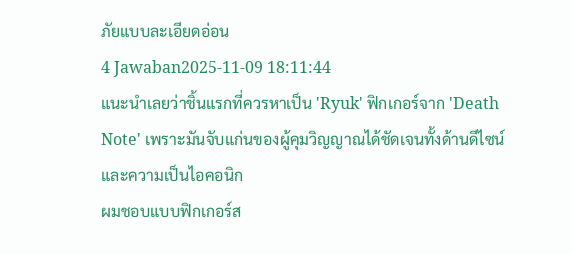ภัยแบบละเอียดอ่อน
4 Jawaban2025-11-09 18:11:44
แนะนำเลยว่าชิ้นแรกที่ควรหาเป็น 'Ryuk' ฟิกเกอร์จาก 'Death Note' เพราะมันจับแก่นของผู้คุมวิญญาณได้ชัดเจนทั้งด้านดีไซน์และความเป็นไอคอนิก
ผมชอบแบบฟิกเกอร์ส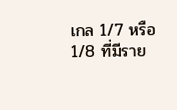เกล 1/7 หรือ 1/8 ที่มีราย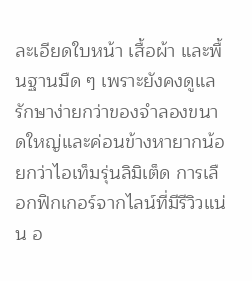ละเอียดใบหน้า เสื้อผ้า และพื้นฐานมืด ๆ เพราะยังคงดูแลรักษาง่ายกว่าของจำลองขนาดใหญ่และค่อนข้างหายากน้อยกว่าไอเท็มรุ่นลิมิเต็ด การเลือกฟิกเกอร์จากไลน์ที่มีรีวิวแน่น อ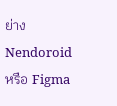ย่าง Nendoroid หรือ Figma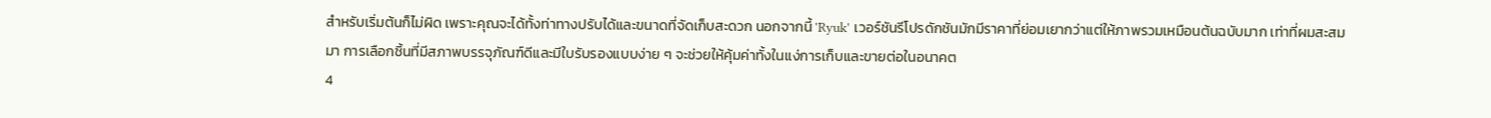สำหรับเริ่มต้นก็ไม่ผิด เพราะคุณจะได้ทั้งท่าทางปรับได้และขนาดที่จัดเก็บสะดวก นอกจากนี้ 'Ryuk' เวอร์ชันรีโปรดักชันมักมีราคาที่ย่อมเยากว่าแต่ให้ภาพรวมเหมือนต้นฉบับมาก เท่าที่ผมสะสมมา การเลือกชิ้นที่มีสภาพบรรจุภัณฑ์ดีและมีใบรับรองแบบง่าย ๆ จะช่วยให้คุ้มค่าทั้งในแง่การเก็บและขายต่อในอนาคต
4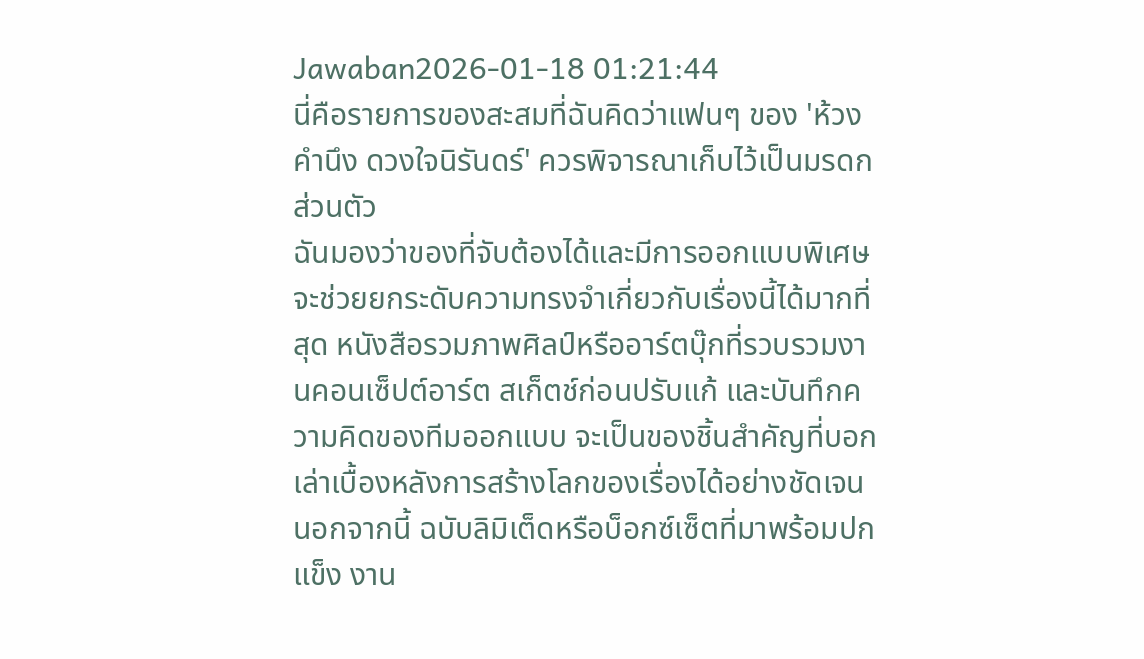Jawaban2026-01-18 01:21:44
นี่คือรายการของสะสมที่ฉันคิดว่าแฟนๆ ของ 'ห้วงคํานึง ดวงใจนิรันดร์' ควรพิจารณาเก็บไว้เป็นมรดกส่วนตัว
ฉันมองว่าของที่จับต้องได้และมีการออกแบบพิเศษจะช่วยยกระดับความทรงจำเกี่ยวกับเรื่องนี้ได้มากที่สุด หนังสือรวมภาพศิลป์หรืออาร์ตบุ๊กที่รวบรวมงานคอนเซ็ปต์อาร์ต สเก็ตช์ก่อนปรับแก้ และบันทึกความคิดของทีมออกแบบ จะเป็นของชิ้นสำคัญที่บอกเล่าเบื้องหลังการสร้างโลกของเรื่องได้อย่างชัดเจน นอกจากนี้ ฉบับลิมิเต็ดหรือบ็อกซ์เซ็ตที่มาพร้อมปกแข็ง งาน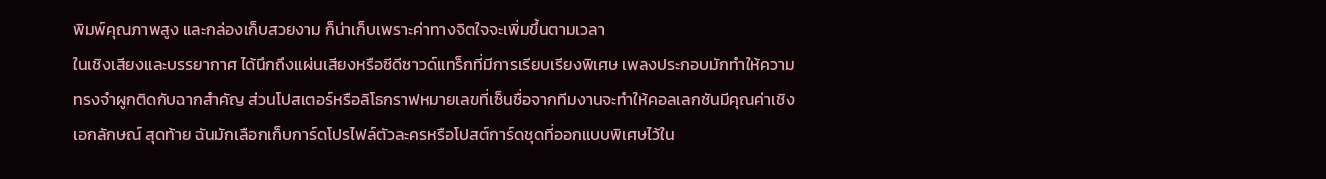พิมพ์คุณภาพสูง และกล่องเก็บสวยงาม ก็น่าเก็บเพราะค่าทางจิตใจจะเพิ่มขึ้นตามเวลา
ในเชิงเสียงและบรรยากาศ ได้นึกถึงแผ่นเสียงหรือซีดีซาวด์แทร็กที่มีการเรียบเรียงพิเศษ เพลงประกอบมักทำให้ความทรงจำผูกติดกับฉากสำคัญ ส่วนโปสเตอร์หรือลิโธกราฟหมายเลขที่เซ็นชื่อจากทีมงานจะทำให้คอลเลกชันมีคุณค่าเชิงเอกลักษณ์ สุดท้าย ฉันมักเลือกเก็บการ์ดโปรไฟล์ตัวละครหรือโปสต์การ์ดชุดที่ออกแบบพิเศษไว้ใน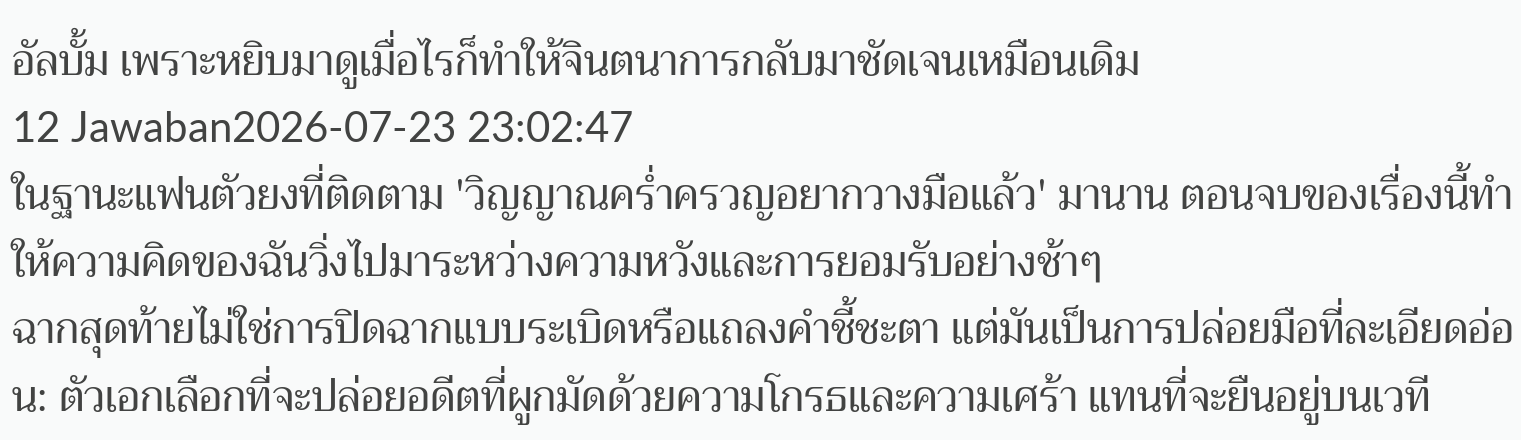อัลบั้ม เพราะหยิบมาดูเมื่อไรก็ทำให้จินตนาการกลับมาชัดเจนเหมือนเดิม
12 Jawaban2026-07-23 23:02:47
ในฐานะแฟนตัวยงที่ติดตาม 'วิญญาณคร่ำครวญอยากวางมือแล้ว' มานาน ตอนจบของเรื่องนี้ทำให้ความคิดของฉันวิ่งไปมาระหว่างความหวังและการยอมรับอย่างช้าๆ
ฉากสุดท้ายไม่ใช่การปิดฉากแบบระเบิดหรือแถลงคำชี้ชะตา แต่มันเป็นการปล่อยมือที่ละเอียดอ่อน: ตัวเอกเลือกที่จะปล่อยอดีตที่ผูกมัดด้วยความโกรธและความเศร้า แทนที่จะยืนอยู่บนเวที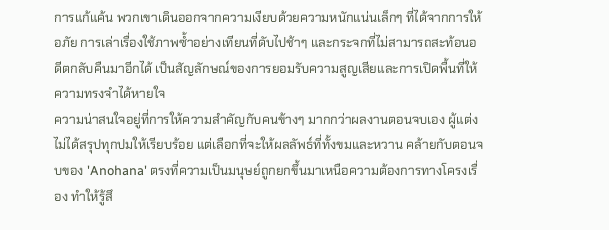การแก้แค้น พวกเขาเดินออกจากความเงียบด้วยความหนักแน่นเล็กๆ ที่ได้จากการให้อภัย การเล่าเรื่องใช้ภาพซ้ำอย่างเทียนที่ดับไปช้าๆ และกระจกที่ไม่สามารถสะท้อนอดีตกลับคืนมาอีกได้ เป็นสัญลักษณ์ของการยอมรับความสูญเสียและการเปิดพื้นที่ให้ความทรงจำได้หายใจ
ความน่าสนใจอยู่ที่การให้ความสำคัญกับคนข้างๆ มากกว่าผลงานตอนจบเอง ผู้แต่งไม่ได้สรุปทุกปมให้เรียบร้อย แต่เลือกที่จะให้ผลลัพธ์ที่ทั้งขมและหวาน คล้ายกับตอนจบของ 'Anohana' ตรงที่ความเป็นมนุษย์ถูกยกขึ้นมาเหนือความต้องการทางโครงเรื่อง ทำให้รู้สึ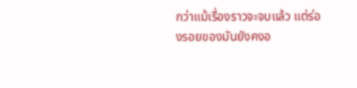กว่าแม้เรื่องราวจะจบแล้ว แต่ร่องรอยของมันยังคงอ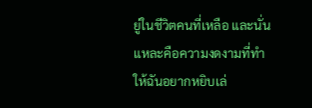ยู่ในชีวิตคนที่เหลือ และนั่นแหละคือความงดงามที่ทำให้ฉันอยากหยิบเล่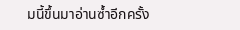มนี้ขึ้นมาอ่านซ้ำอีกครั้ง